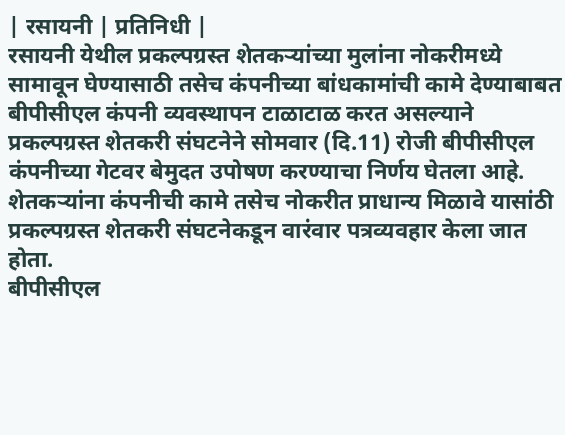| रसायनी | प्रतिनिधी |
रसायनी येथील प्रकल्पग्रस्त शेतकऱ्यांच्या मुलांना नोकरीमध्ये सामावून घेण्यासाठी तसेच कंपनीच्या बांधकामांची कामे देण्याबाबत बीपीसीएल कंपनी व्यवस्थापन टाळाटाळ करत असल्याने प्रकल्पग्रस्त शेतकरी संघटनेने सोमवार (दि.11) रोजी बीपीसीएल कंपनीच्या गेटवर बेमुदत उपोषण करण्याचा निर्णय घेतला आहे. शेतकऱ्यांना कंपनीची कामे तसेच नोकरीत प्राधान्य मिळावे यासांठी प्रकल्पग्रस्त शेतकरी संघटनेकडून वारंवार पत्रव्यवहार केला जात होता.
बीपीसीएल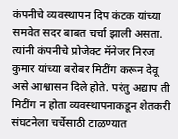कंपनीचे व्यवस्थापन दिप कंटक यांच्या समवेत सदर बाबत चर्चा झाली असता. त्यांनी कंपनीचे प्रोजेक्ट मॅनेजर निरज कुमार यांच्या बरोबर मिटींग करून देवू असे आश्वासन दिले होते. परंतु अद्याप ती मिटींग न होता व्यवस्थापनाकडून शेतकरी संघटनेला चर्चेसाठी टाळण्यात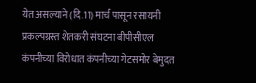येत असल्याने (दि.11) मार्च पासून रसायनी प्रकल्पग्रस्त शेतकरी संघटना बीपीसीएल कंपनीच्या विरोधात कंपनीच्या गेटसमोर बेमुदत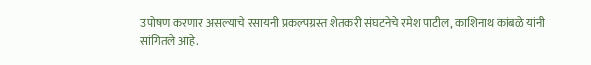उपोषण करणार असल्याचे रसायनी प्रकल्पग्रस्त शेतकरी संघटनेचे रमेश पाटील, काशिनाथ कांबळे यांनी सांगितले आहे.